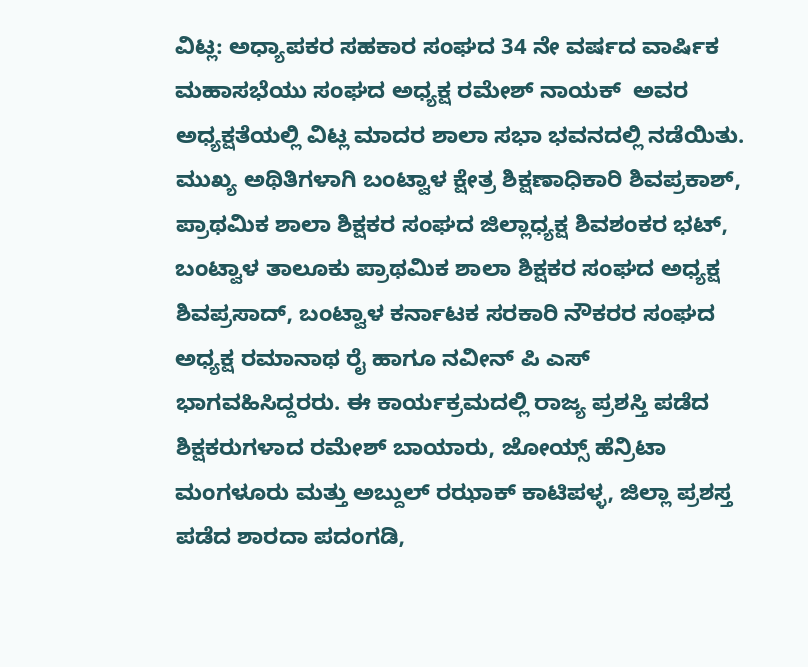ವಿಟ್ಲ: ಅಧ್ಯಾಪಕರ ಸಹಕಾರ ಸಂಘದ 34 ನೇ ವರ್ಷದ ವಾರ್ಷಿಕ ಮಹಾಸಭೆಯು ಸಂಘದ ಅಧ್ಯಕ್ಷ ರಮೇಶ್ ನಾಯಕ್  ಅವರ  ಅಧ್ಯಕ್ಷತೆಯಲ್ಲಿ ವಿಟ್ಲ ಮಾದರ ಶಾಲಾ ಸಭಾ ಭವನದಲ್ಲಿ ನಡೆಯಿತು. ಮುಖ್ಯ ಅಥಿತಿಗಳಾಗಿ ಬಂಟ್ವಾಳ ಕ್ಷೇತ್ರ ಶಿಕ್ಷಣಾಧಿಕಾರಿ ಶಿವಪ್ರಕಾಶ್, ಪ್ರಾಥಮಿಕ ಶಾಲಾ ಶಿಕ್ಷಕರ ಸಂಘದ ಜಿಲ್ಲಾಧ್ಯಕ್ಷ ಶಿವಶಂಕರ ಭಟ್, ಬಂಟ್ವಾಳ ತಾಲೂಕು ಪ್ರಾಥಮಿಕ ಶಾಲಾ ಶಿಕ್ಷಕರ ಸಂಘದ ಅಧ್ಯಕ್ಷ ಶಿವಪ್ರಸಾದ್, ಬಂಟ್ವಾಳ ಕರ್ನಾಟಕ ಸರಕಾರಿ ನೌಕರರ ಸಂಘದ ಅಧ್ಯಕ್ಷ ರಮಾನಾಥ ರೈ ಹಾಗೂ ನವೀನ್ ಪಿ ಎಸ್ ಭಾಗವಹಿಸಿದ್ದರರು. ಈ ಕಾರ್ಯಕ್ರಮದಲ್ಲಿ ರಾಜ್ಯ ಪ್ರಶಸ್ತಿ ಪಡೆದ ಶಿಕ್ಷಕರುಗಳಾದ ರಮೇಶ್ ಬಾಯಾರು, ಜೋಯ್ಸ್ ಹೆನ್ರಿಟಾ ಮಂಗಳೂರು ಮತ್ತು ಅಬ್ದುಲ್ ರಝಾಕ್ ಕಾಟಿಪಳ್ಳ, ಜಿಲ್ಲಾ ಪ್ರಶಸ್ತ ಪಡೆದ ಶಾರದಾ ಪದಂಗಡಿ,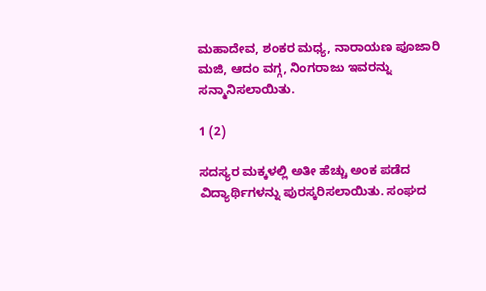ಮಹಾದೇವ, ಶಂಕರ ಮಧ್ಯ, ನಾರಾಯಣ ಪೂಜಾರಿ ಮಜಿ, ಆದಂ ವಗ್ಗ, ನಿಂಗರಾಜು ಇವರನ್ನು ಸನ್ಮಾನಿಸಲಾಯಿತು.

1 (2)

ಸದಸ್ಯರ ಮಕ್ಕಳಲ್ಲಿ ಅತೀ ಹೆಚ್ಚು ಅಂಕ ಪಡೆದ ವಿದ್ಯಾರ್ಥಿಗಳನ್ನು ಪುರಸ್ಕರಿಸಲಾಯಿತು. ಸಂಘದ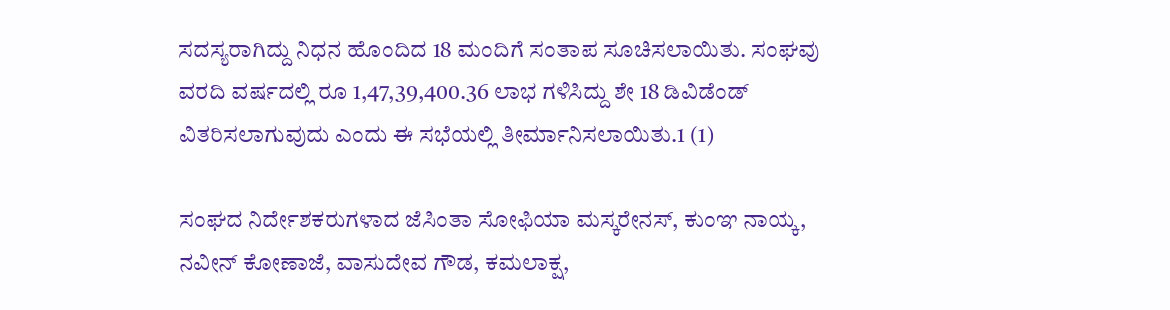ಸದಸ್ಯರಾಗಿದ್ದು ನಿಧನ ಹೊಂದಿದ 18 ಮಂದಿಗೆ ಸಂತಾಪ ಸೂಚಿಸಲಾಯಿತು. ಸಂಘವು ವರದಿ ವರ್ಷದಲ್ಲಿ ರೂ 1,47,39,400.36 ಲಾಭ ಗಳಿಸಿದ್ದು ಶೇ 18 ಡಿವಿಡೆಂಡ್ ವಿತರಿಸಲಾಗುವುದು ಎಂದು ಈ ಸಭೆಯಲ್ಲಿ ತೀರ್ಮಾನಿಸಲಾಯಿತು.1 (1)

ಸಂಘದ ನಿರ್ದೇಶಕರುಗಳಾದ ಜೆಸಿಂತಾ ಸೋಫಿಯಾ ಮಸ್ಕರೇನಸ್, ಕುಂಞ ನಾಯ್ಕ, ನವೀನ್ ಕೋಣಾಜೆ, ವಾಸುದೇವ ಗೌಡ, ಕಮಲಾಕ್ಷ,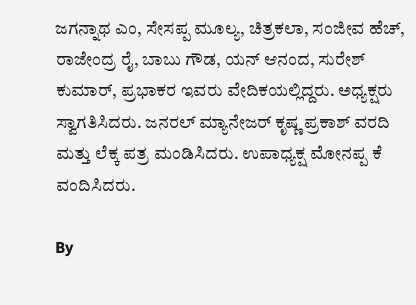ಜಗನ್ನಾಥ ಎಂ, ಸೇಸಪ್ಪ ಮೂಲ್ಯ, ಚಿತ್ರಕಲಾ, ಸಂಜೀವ ಹೆಚ್, ರಾಜೇಂದ್ರ ರೈ, ಬಾಬು ಗೌಡ, ಯನ್ ಆನಂದ, ಸುರೇಶ್ ಕುಮಾರ್, ಪ್ರಭಾಕರ ಇವರು ವೇದಿಕಯಲ್ಲಿದ್ದರು. ಅಧ್ಯಕ್ಷರು ಸ್ವಾಗತಿಸಿದರು. ಜನರಲ್ ಮ್ಯಾನೇಜರ್ ಕೃಷ್ಣ ಪ್ರಕಾಶ್ ವರದಿ ಮತ್ತು ಲೆಕ್ಕ ಪತ್ರ ಮಂಡಿಸಿದರು. ಉಪಾಧ್ಯಕ್ಷ ಮೋನಪ್ಪ ಕೆ ವಂದಿಸಿದರು.

By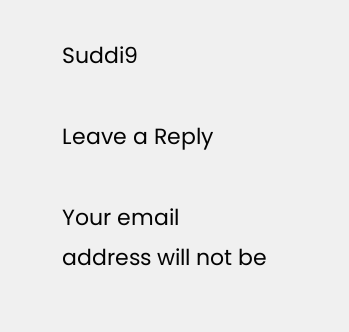Suddi9

Leave a Reply

Your email address will not be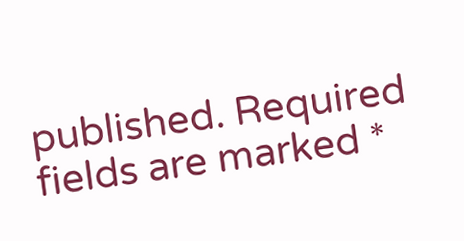published. Required fields are marked *